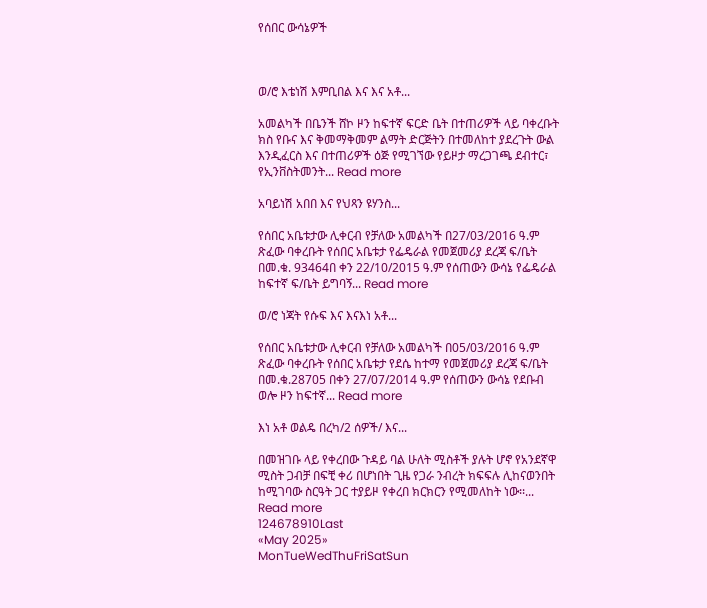የሰበር ውሳኔዎች



ወ/ሮ እቴነሽ እምቢበል እና እና አቶ...

አመልካች በቤንች ሸኮ ዞን ከፍተኛ ፍርድ ቤት በተጠሪዎች ላይ ባቀረቡት ክስ የቡና እና ቅመማቅመም ልማት ድርጅትን በተመለከተ ያደረጉት ውል እንዲፈርስ እና በተጠሪዎች ዕጅ የሚገኘው የይዞታ ማረጋገጫ ደብተር፣ የኢንቨስትመንት... Read more

አባይነሽ አበበ እና የህጻን ዩሃንስ...

የሰበር አቤቱታው ሊቀርብ የቻለው አመልካች በ27/03/2016 ዓ.ም ጽፈው ባቀረቡት የሰበር አቤቱታ የፌዴራል የመጀመሪያ ደረጃ ፍ/ቤት በመ.ቁ. 93464በ ቀን 22/10/2015 ዓ.ም የሰጠውን ውሳኔ የፌዴራል ከፍተኛ ፍ/ቤት ይግባኝ... Read more

ወ/ሮ ነጃት የሱፍ እና እናእነ አቶ...

የሰበር አቤቱታው ሊቀርብ የቻለው አመልካች በ05/03/2016 ዓ.ም ጽፈው ባቀረቡት የሰበር አቤቱታ የደሴ ከተማ የመጀመሪያ ደረጃ ፍ/ቤት በመ.ቁ.28705 በቀን 27/07/2014 ዓ.ም የሰጠውን ውሳኔ የደቡብ ወሎ ዞን ከፍተኛ... Read more

እነ አቶ ወልዴ በረካ/2 ሰዎች/ እና...

በመዝገቡ ላይ የቀረበው ጉዳይ ባል ሁለት ሚስቶች ያሉት ሆኖ የአንደኛዋ ሚስት ጋብቻ በፍቺ ቀሪ በሆነበት ጊዜ የጋራ ንብረት ክፍፍሉ ሊከናወንበት ከሚገባው ስርዓት ጋር ተያይዞ የቀረበ ክርክርን የሚመለከት ነው፡፡... Read more
124678910Last
«May 2025»
MonTueWedThuFriSatSun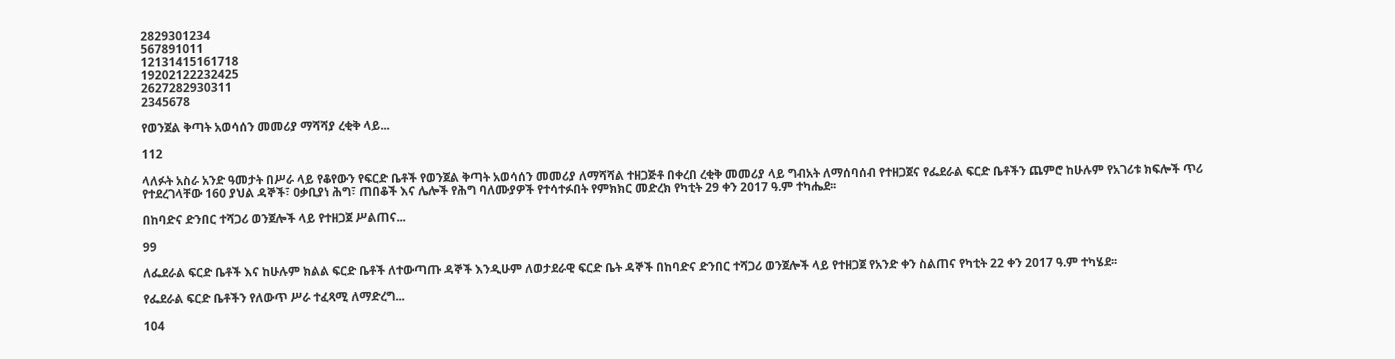2829301234
567891011
12131415161718
19202122232425
2627282930311
2345678

የወንጀል ቅጣት አወሳሰን መመሪያ ማሻሻያ ረቂቅ ላይ...

112

ላለፉት አስራ አንድ ዓመታት በሥራ ላይ የቆየውን የፍርድ ቤቶች የወንጀል ቅጣት አወሳሰን መመሪያ ለማሻሻል ተዘጋጅቶ በቀረበ ረቂቅ መመሪያ ላይ ግብአት ለማሰባሰብ የተዘጋጀና የፌደራል ፍርድ ቤቶችን ጨምሮ ከሁሉም የአገሪቱ ክፍሎች ጥሪ የተደረገላቸው 160 ያህል ዳኞች፣ ዐቃቢያነ ሕግ፣ ጠበቆች እና ሌሎች የሕግ ባለሙያዎች የተሳተፉበት የምክክር መድረክ የካቲት 29 ቀን 2017 ዓ.ም ተካሔደ፡፡

በከባድና ድንበር ተሻጋሪ ወንጀሎች ላይ የተዘጋጀ ሥልጠና...

99

ለፌደራል ፍርድ ቤቶች እና ከሁሉም ክልል ፍርድ ቤቶች ለተውጣጡ ዳኞች እንዲሁም ለወታደራዊ ፍርድ ቤት ዳኞች በከባድና ድንበር ተሻጋሪ ወንጀሎች ላይ የተዘጋጀ የአንድ ቀን ስልጠና የካቲት 22 ቀን 2017 ዓ.ም ተካሄደ፡፡

የፌደራል ፍርድ ቤቶችን የለውጥ ሥራ ተፈጻሚ ለማድረግ...

104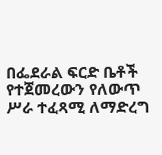በፌደራል ፍርድ ቤቶች የተጀመረውን የለውጥ ሥራ ተፈጻሚ ለማድረግ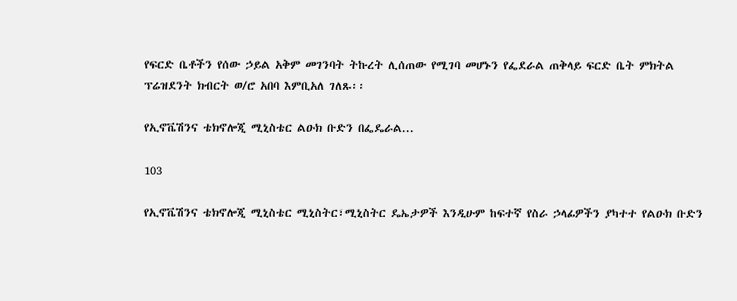የፍርድ ቤቶችን የሰው ኃይል አቅም መገንባት ትኩረት ሊሰጠው የሚገባ መሆኑን የፌደራል ጠቅላይ ፍርድ ቤት ምክትል ፕሬዝደንት ክብርት ወ/ሮ አበባ እምቢአለ ገለጹ፡፡

የኢኖቬሽንና ቴክኖሎጂ ሚኒስቴር ልዑክ ቡድን በፌዴራል...

103

የኢኖቬሽንና ቴክኖሎጂ ሚኒስቴር ሚኒስትር፣ሚኒስትር ዴኤታዎች እንዲሁም ከፍተኛ የስራ ኃላፊዎችን ያካተተ የልዑክ ቡድን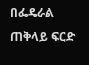በፌዴራል ጠቅላይ ፍርድ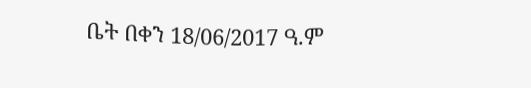ቤት በቀን 18/06/2017 ዓ.ም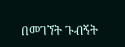በመገኘት ጉብኝት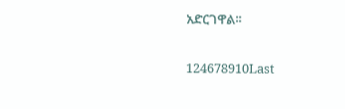አድርገዋል፡፡

124678910Last